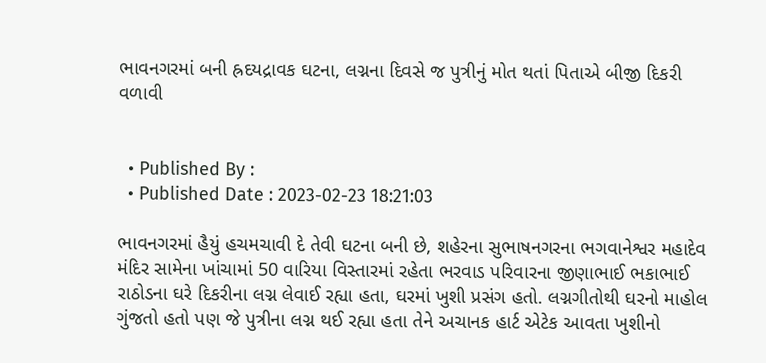ભાવનગરમાં બની હ્રદયદ્રાવક ઘટના, લગ્નના દિવસે જ પુત્રીનું મોત થતાં પિતાએ બીજી દિકરી વળાવી


  • Published By :
  • Published Date : 2023-02-23 18:21:03

ભાવનગરમાં હૈયું હચમચાવી દે તેવી ઘટના બની છે, શહેરના સુભાષનગરના ભગવાનેશ્વર મહાદેવ મંદિર સામેના ખાંચામાં 50 વારિયા વિસ્તારમાં રહેતા ભરવાડ પરિવારના જીણાભાઈ ભકાભાઈ રાઠોડના ઘરે દિકરીના લગ્ન લેવાઈ રહ્યા હતા, ઘરમાં ખુશી પ્રસંગ હતો. લગ્નગીતોથી ઘરનો માહોલ ગુંજતો હતો પણ જે પુત્રીના લગ્ન થઈ રહ્યા હતા તેને અચાનક હાર્ટ એટેક આવતા ખુશીનો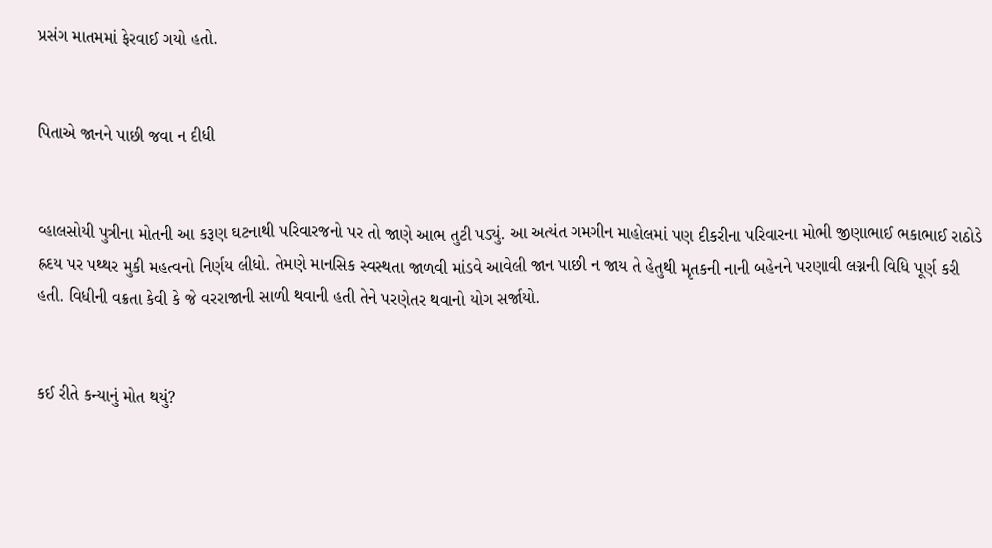પ્રસંગ માતમમાં ફેરવાઈ ગયો હતો.


પિતાએ જાનને પાછી જવા ન દીધી


વ્હાલસોયી પુત્રીના મોતની આ કરૂણ ઘટનાથી પરિવારજનો પર તો જાણે આભ તુટી પડ્યું. આ અત્યંત ગમગીન માહોલમાં પણ દીકરીના પરિવારના મોભી જીણાભાઈ ભકાભાઈ રાઠોડે હ્રદય પર પથ્થર મુકી મહત્વનો નિર્ણય લીધો. તેમણે માનસિક સ્વસ્થતા જાળવી માંડવે આવેલી જાન પાછી ન જાય તે હેતુથી મૃતકની નાની બહેનને પરણાવી લગ્નની વિધિ પૂર્ણ કરી હતી. વિધીની વક્રતા કેવી કે જે વરરાજાની સાળી થવાની હતી તેને પરણેતર થવાનો યોગ સર્જાયો.


કઈ રીતે કન્યાનું મોત થયું?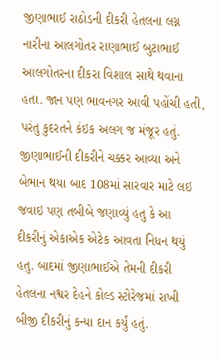જીણાભાઈ રાઠોડની દીકરી હેતલના લગ્ન નારીના આલગોતર રાણાભાઈ બુટાભાઈ આલગોતરના દીકરા વિશાલ સાથે થવાના હતા. જાન પણ ભાવનગર આવી પહોંચી હતી, પરંતુ કુદરતને કંઇક અલગ જ મંજૂર હતું. જીણાભાઈની દીકરીને ચક્કર આવ્યા અને બેભાન થયા બાદ 108માં સારવાર માટે લઇ જવાઇ પણ તબીબે જણાવ્યું હતુ કે આ દીકરીનું એકાએક એટેક આવતા નિધન થયું હતુ. બાદમાં જીણાભાઈએ તેમની દીકરી હેતલના નશ્વર દેહને કોલ્ડ સ્ટોરેજમાં રાખી બીજી દીકરીનું કન્યા દાન કર્યું હતું.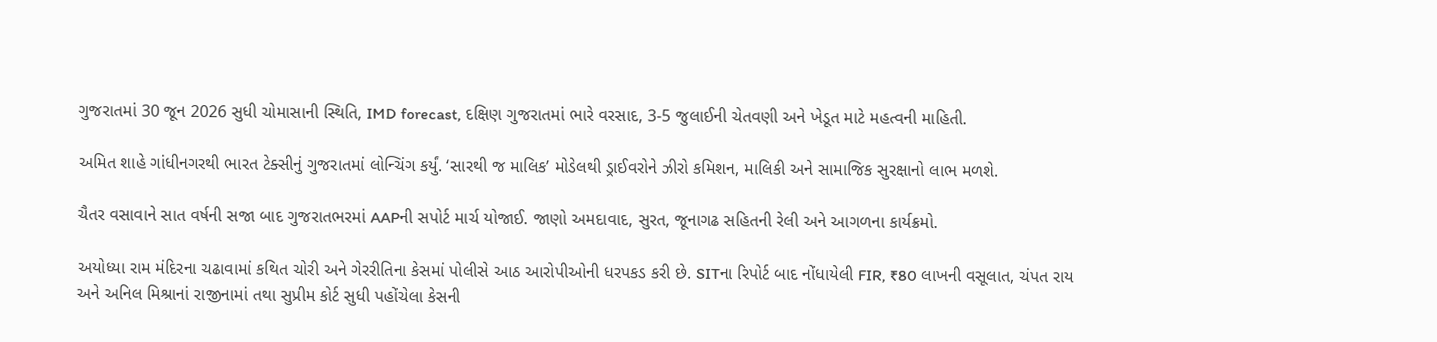ગુજરાતમાં 30 જૂન 2026 સુધી ચોમાસાની સ્થિતિ, IMD forecast, દક્ષિણ ગુજરાતમાં ભારે વરસાદ, 3-5 જુલાઈની ચેતવણી અને ખેડૂત માટે મહત્વની માહિતી.

અમિત શાહે ગાંધીનગરથી ભારત ટેક્સીનું ગુજરાતમાં લોન્ચિંગ કર્યું. ‘સારથી જ માલિક’ મોડેલથી ડ્રાઈવરોને ઝીરો કમિશન, માલિકી અને સામાજિક સુરક્ષાનો લાભ મળશે.

ચૈતર વસાવાને સાત વર્ષની સજા બાદ ગુજરાતભરમાં AAPની સપોર્ટ માર્ચ યોજાઈ. જાણો અમદાવાદ, સુરત, જૂનાગઢ સહિતની રેલી અને આગળના કાર્યક્રમો.

અયોધ્યા રામ મંદિરના ચઢાવામાં કથિત ચોરી અને ગેરરીતિના કેસમાં પોલીસે આઠ આરોપીઓની ધરપકડ કરી છે. SITના રિપોર્ટ બાદ નોંધાયેલી FIR, ₹80 લાખની વસૂલાત, ચંપત રાય અને અનિલ મિશ્રાનાં રાજીનામાં તથા સુપ્રીમ કોર્ટ સુધી પહોંચેલા કેસની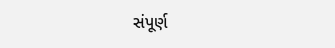સંપૂર્ણ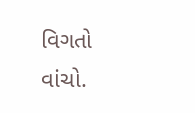વિગતો વાંચો.